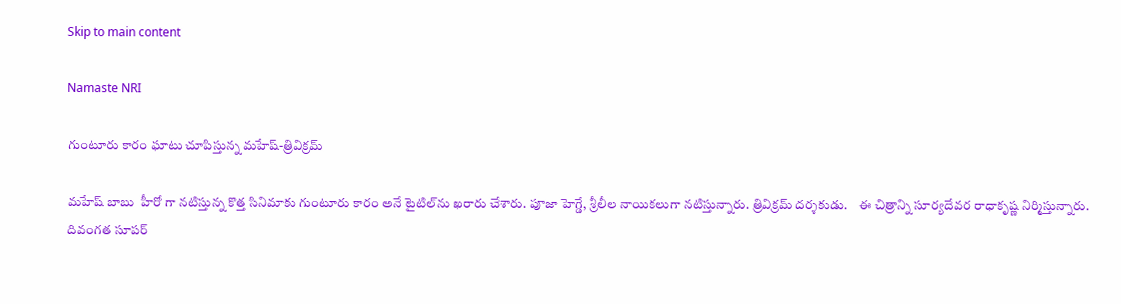Skip to main content

Namaste NRI

గుంటూరు కారం ఘాటు చూపిస్తున్న మహేష్-త్రివిక్రమ్

మహేష్‌ బాబు  హీరో గా నటిస్తున్న కొత్త సినిమాకు గుంటూరు కారం అనే టైటిల్‌ను ఖరారు చేశారు. పూజా హెగ్డే, శ్రీలీల నాయికలుగా నటిస్తున్నారు. త్రివిక్రమ్‌ దర్శకుడు.    ఈ చిత్రాన్ని సూర్యదేవర రాధాకృష్ణ నిర్మిస్తున్నారు. దివంగత సూపర్‌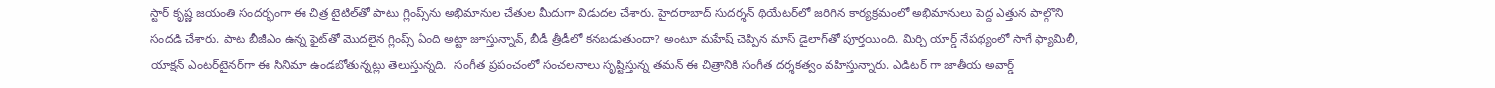స్టార్‌ కృష్ణ జయంతి సందర్భంగా ఈ చిత్ర టైటిల్‌తో పాటు గ్లింప్స్‌ను అభిమానుల చేతుల మీదుగా విడుదల చేశారు. హైదరాబాద్‌ సుదర్శన్‌ థియేటర్‌లో జరిగిన కార్యక్రమంలో అభిమానులు పెద్ద ఎత్తున పాల్గొని సందడి చేశారు. పాట బీజీఎం ఉన్న ఫైట్‌తో మొదలైన గ్లింప్స్‌ ఏంది అట్టా జూస్తున్నావ్‌, బీడీ త్రీడీలో కనబడుతుందా? అంటూ మహేష్‌ చెప్పిన మాస్‌ డైలాగ్‌తో పూర్తయింది. మిర్చి యార్డ్‌ నేపథ్యంలో సాగే ఫ్యామిలీ, యాక్షన్‌ ఎంటర్‌టైనర్‌గా ఈ సినిమా ఉండబోతున్నట్లు తెలుస్తున్నది.  సంగీత ప్రపంచంలో సంచలనాలు సృష్టిస్తున్న తమన్ ఈ చిత్రానికి సంగీత దర్శకత్వం వహిస్తున్నారు. ఎడిటర్ గా జాతీయ అవార్డ్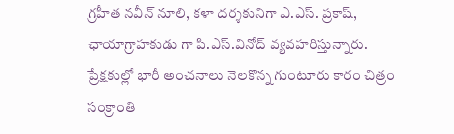గ్రహీత నవీన్ నూలి, కళా దర్శకునిగా ఎ.ఎస్. ప్రకాష్, ఛాయాగ్రాహకుడు గా పి.ఎస్.వినోద్ వ్యవహరిస్తున్నారు. ప్రేక్షకుల్లో భారీ అంచనాలు నెలకొన్న గుంటూరు కారం చిత్రం సంక్రాంతి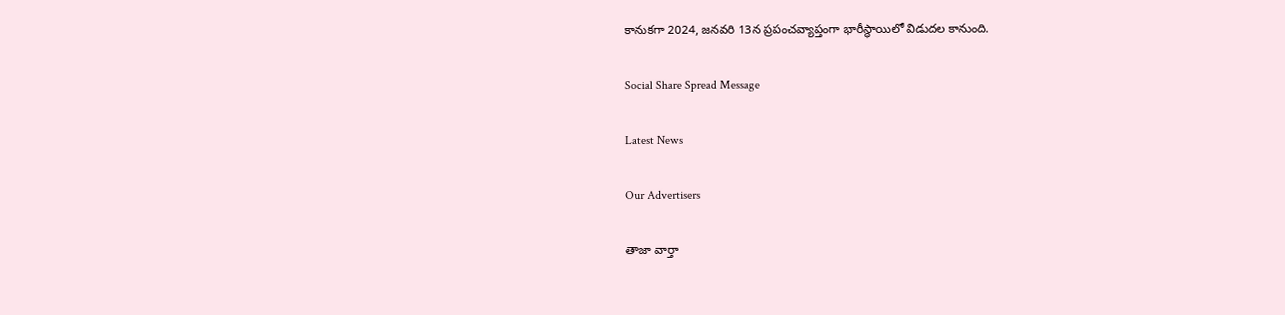కానుకగా 2024, జనవరి 13న ప్రపంచవ్యాప్తంగా భారీస్థాయిలో విడుదల కానుంది.

Social Share Spread Message

Latest News

Our Advertisers

తాజా వార్తా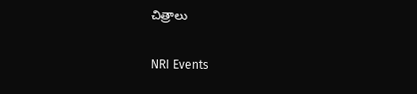చిత్రాలు

NRI Events